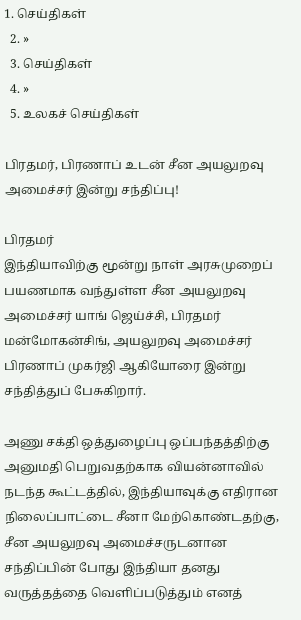1. செய்திகள்
  2. »
  3. செய்திகள்
  4. »
  5. உலகச் செய்திகள்

பிரதமர், பிரணாப் உடன் சீன அயலுறவு அமைச்சர் இன்று சந்திப்பு!

பிரதமர்
இந்தியாவிற்கு மூன்று நாள் அரசுமுறைப் பயணமாக வந்துள்ள சீன அயலுறவு அமைச்சர் யாங் ஜெய்ச்சி, பிரதமர் மன்மோகன்சிங், அயலுறவு அமைச்சர் பிரணாப் முகர்ஜி ஆகியோரை இன்று சந்தித்துப் பேசுகிறார்.

அணு சக்தி ஒத்துழைப்பு ஒப்பந்த‌த்திற்கு அனுமதி பெறுவதற்காக வியன்னாவில் நடந்த கூட்டத்தில், இந்தியாவுக்கு எதிரான நிலைப்பாட்டை சீனா மேற்கொண்டதற்கு, சீன அயலுறவு அமைச்சருடனான சந்திப்பின் போது இந்தியா தனது வருத்தத்தை வெளிப்படுத்தும் எனத்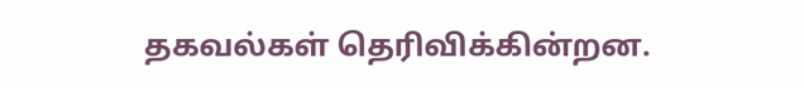தகவல்கள் தெரிவிக்கின்றன.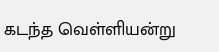கடந்த வெள்ளியன்று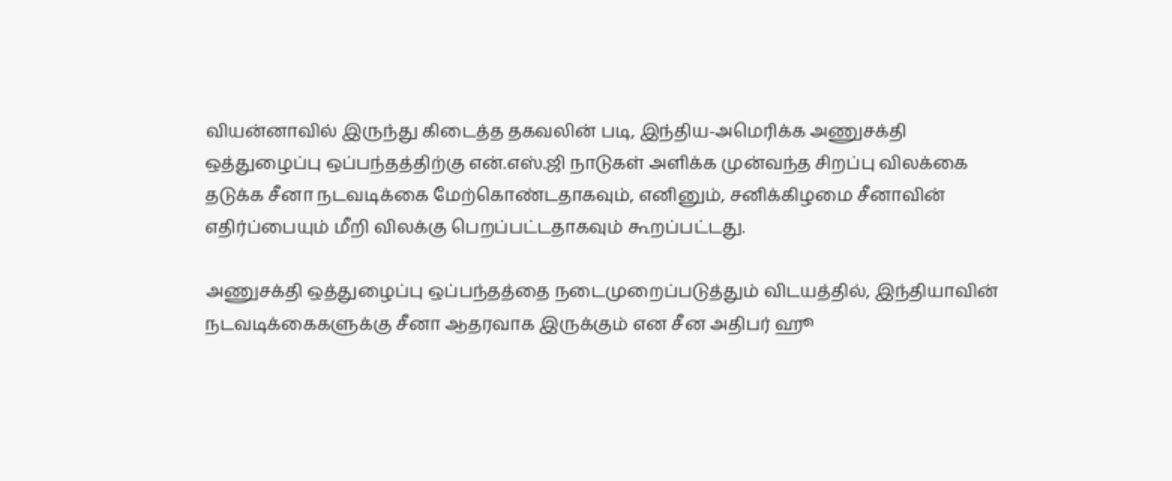வியன்னாவில் இருந்து கிடைத்த தகவலின் படி, இந்திய-அமெரிக்க அணுசக்தி ஒ‌த்துழை‌ப்பு ஒப்பந்தத்திற்கு என்.எஸ்.ஜி நாடுகள் அளிக்க முன்வந்த சிறப்பு விலக்கை தடுக்க சீனா நடவடிக்கை மேற்கொண்டதாகவும், எனினும், சனிக்கிழமை சீனாவின் எதிர்ப்பையும் மீறி விலக்கு பெறப்பட்டதாகவும் கூறப்பட்டது.

அணுசக்தி ஒத்துழைப்பு ஒப்பந்த‌த்தை நடைமுறைப்படுத்தும் விடயத்தில், இந்தியாவின் நடவடிக்கைகளுக்கு சீனா ஆதரவாக இருக்கும் என சீன அதிபர் ஹூ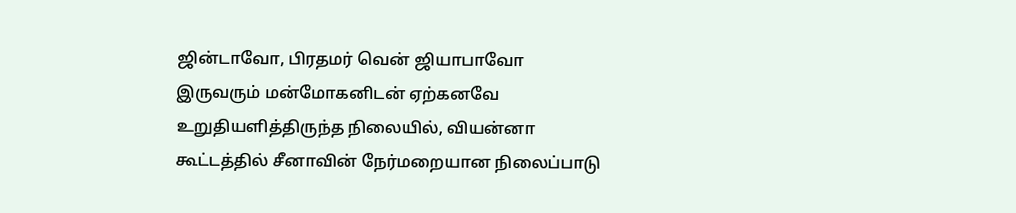ஜின்டாவோ, பிரதமர் வென் ஜியாபாவோ இருவரும் மன்மோகனிடன் ஏற்கனவே உறுதியளித்திருந்த நிலையில், வியன்னா கூட்டத்தில் சீனாவின் நேர்மறையான நிலைப்பாடு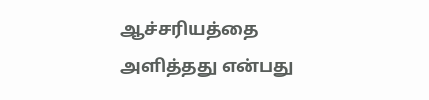ஆச்சரியத்தை அளித்தது என்பது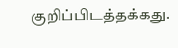குறிப்பிடத்தக்கது.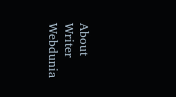About Writer
Webdunia